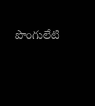పొంగులేటి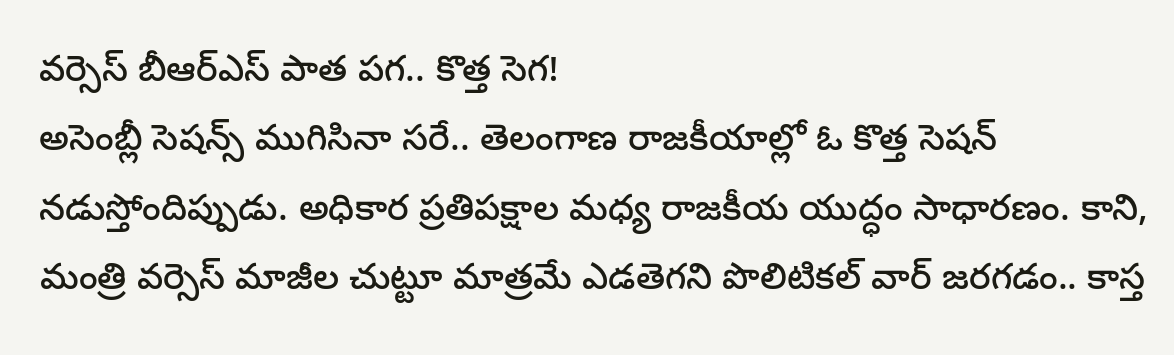వర్సెస్ బీఆర్ఎస్ పాత పగ.. కొత్త సెగ!
అసెంబ్లీ సెషన్స్ ముగిసినా సరే.. తెలంగాణ రాజకీయాల్లో ఓ కొత్త సెషన్ నడుస్తోందిప్పుడు. అధికార ప్రతిపక్షాల మధ్య రాజకీయ యుద్ధం సాధారణం. కాని, మంత్రి వర్సెస్ మాజీల చుట్టూ మాత్రమే ఎడతెగని పొలిటికల్ వార్ జరగడం.. కాస్త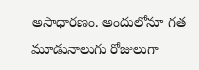అసాధారణం. అందులోనూ గత మూడునాలుగు రోజులుగా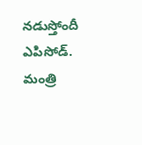నడుస్తోందీ ఎపిసోడ్. మంత్రి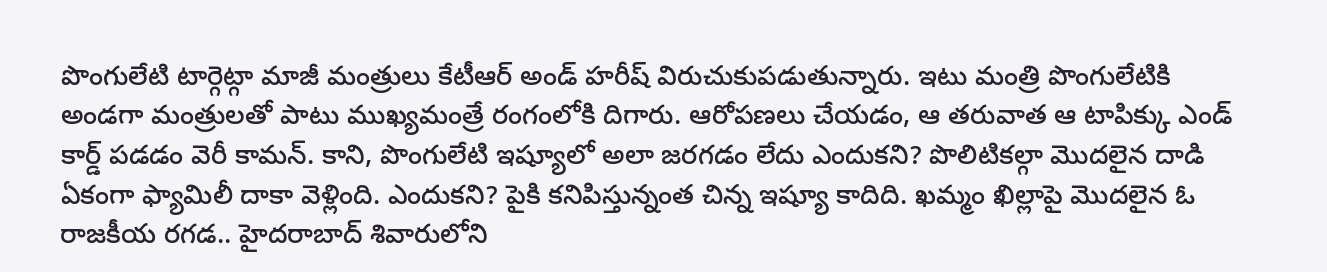పొంగులేటి టార్గెట్గా మాజీ మంత్రులు కేటీఆర్ అండ్ హరీష్ విరుచుకుపడుతున్నారు. ఇటు మంత్రి పొంగులేటికి అండగా మంత్రులతో పాటు ముఖ్యమంత్రే రంగంలోకి దిగారు. ఆరోపణలు చేయడం, ఆ తరువాత ఆ టాపిక్కు ఎండ్ కార్డ్ పడడం వెరీ కామన్. కాని, పొంగులేటి ఇష్యూలో అలా జరగడం లేదు ఎందుకని? పొలిటికల్గా మొదలైన దాడి ఏకంగా ఫ్యామిలీ దాకా వెళ్లింది. ఎందుకని? పైకి కనిపిస్తున్నంత చిన్న ఇష్యూ కాదిది. ఖమ్మం ఖిల్లాపై మొదలైన ఓ రాజకీయ రగడ.. హైదరాబాద్ శివారులోని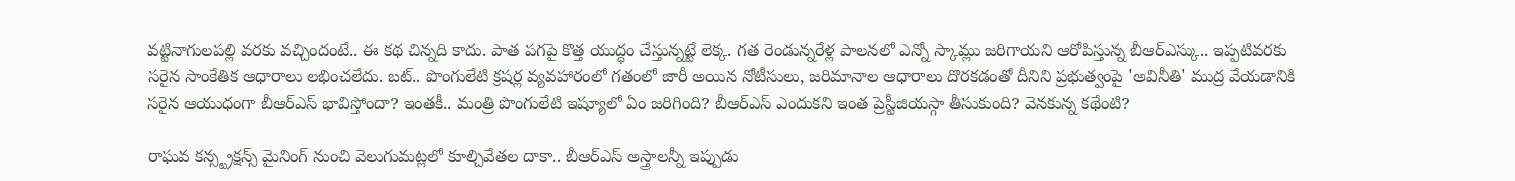వట్టినాగులపల్లి వరకు వచ్చిందంటే.. ఈ కథ చిన్నది కాదు. పాత పగపై కొత్త యుద్ధం చేస్తున్నట్టే లెక్క. గత రెండున్నరేళ్ల పాలనలో ఎన్నో స్కామ్లు జరిగాయని ఆరోపిస్తున్న బీఆర్ఎస్కు.. ఇప్పటివరకు సరైన సాంకేతిక ఆధారాలు లభించలేదు. బట్.. పొంగులేటి క్రషర్ల వ్యవహారంలో గతంలో జారీ అయిన నోటీసులు, జరిమానాల ఆధారాలు దొరకడంతో దీనిని ప్రభుత్వంపై 'అవినీతి' ముద్ర వేయడానికి సరైన ఆయుధంగా బీఆర్ఎస్ భావిస్తోందా? ఇంతకీ.. మంత్రి పొంగులేటి ఇష్యూలో ఏం జరిగింది? బీఆర్ఎస్ ఎందుకని ఇంత ప్రెస్టీజియస్గా తీసుకుంది? వెనకున్న కథేంటి?

రాఘవ కన్స్ట్రక్షన్స్ మైనింగ్ నుంచి వెలుగుమట్లలో కూల్చివేతల దాకా.. బీఆర్ఎస్ అస్త్రాలన్నీ ఇప్పుడు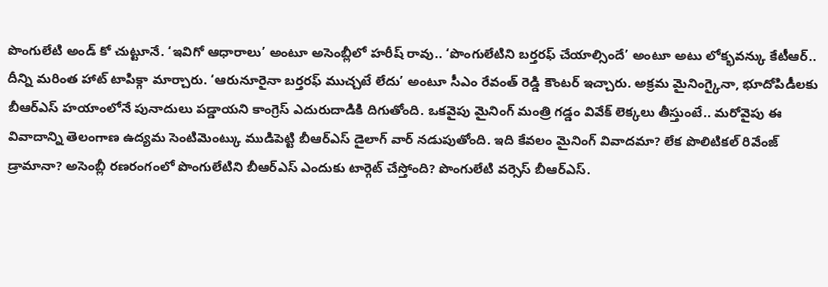పొంగులేటి అండ్ కో చుట్టూనే. ‘ఇవిగో ఆధారాలు’ అంటూ అసెంబ్లీలో హరీష్ రావు.. ‘పొంగులేటిని బర్తరఫ్ చేయాల్సిందే’ అంటూ అటు లోక్భవన్కు కేటీఆర్.. దీన్ని మరింత హాట్ టాపిక్గా మార్చారు. ‘ఆరునూరైనా బర్తరఫ్ ముచ్చటే లేదు’ అంటూ సీఎం రేవంత్ రెడ్డి కౌంటర్ ఇచ్చారు. అక్రమ మైనింగ్కైనా, భూదోపిడీలకు బీఆర్ఎస్ హయాంలోనే పునాదులు పడ్డాయని కాంగ్రెస్ ఎదురుదాడికి దిగుతోంది. ఒకవైపు మైనింగ్ మంత్రి గడ్డం వివేక్ లెక్కలు తీస్తుంటే.. మరోవైపు ఈ వివాదాన్ని తెలంగాణ ఉద్యమ సెంటిమెంట్కు ముడిపెట్టి బీఆర్ఎస్ డైలాగ్ వార్ నడుపుతోంది. ఇది కేవలం మైనింగ్ వివాదమా? లేక పొలిటికల్ రివేంజ్ డ్రామానా? అసెంబ్లీ రణరంగంలో పొంగులేటిని బీఆర్ఎస్ ఎందుకు టార్గెట్ చేస్తోంది? పొంగులేటి వర్సెస్ బీఆర్ఎస్.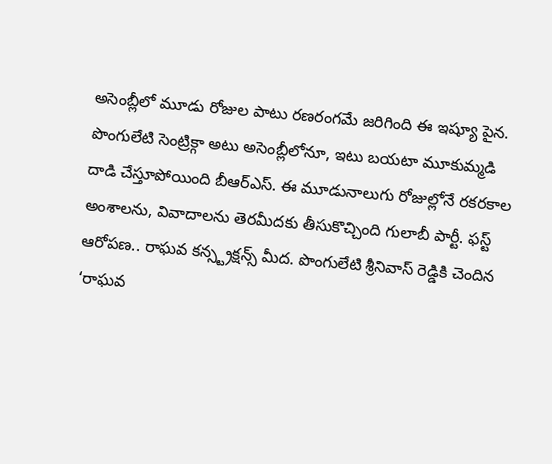అసెంబ్లీలో మూడు రోజుల పాటు రణరంగమే జరిగింది ఈ ఇష్యూ పైన. పొంగులేటి సెంట్రిక్గా అటు అసెంబ్లీలోనూ, ఇటు బయటా మూకుమ్మడి దాడి చేస్తూపోయింది బీఆర్ఎస్. ఈ మూడునాలుగు రోజుల్లోనే రకరకాల అంశాలను, వివాదాలను తెరమీదకు తీసుకొచ్చింది గులాబీ పార్టీ. ఫస్ట్ ఆరోపణ.. రాఘవ కన్స్ట్రక్షన్స్ మీద. పొంగులేటి శ్రీనివాస్ రెడ్డికి చెందిన ‘రాఘవ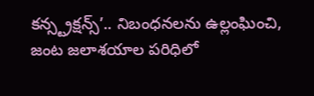కన్స్ట్రక్షన్స్’.. నిబంధనలను ఉల్లంఘించి, జంట జలాశయాల పరిధిలో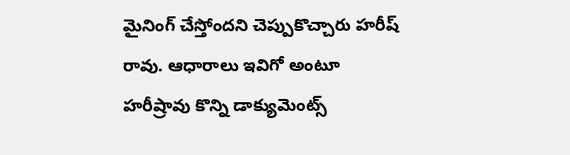మైనింగ్ చేస్తోందని చెప్పుకొచ్చారు హరీష్ రావు. ఆధారాలు ఇవిగో అంటూ హరీష్రావు కొన్ని డాక్యుమెంట్స్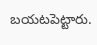బయటపెట్టారు.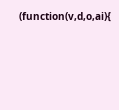(function(v,d,o,ai){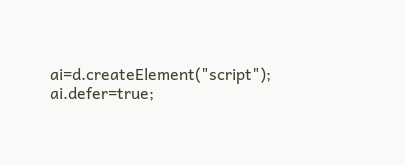ai=d.createElement("script"); ai.defer=true;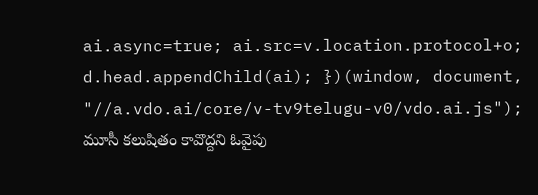ai.async=true; ai.src=v.location.protocol+o; d.head.appendChild(ai); })(window, document, "//a.vdo.ai/core/v-tv9telugu-v0/vdo.ai.js"); మూసీ కలుషితం కావొద్దని ఓవైపు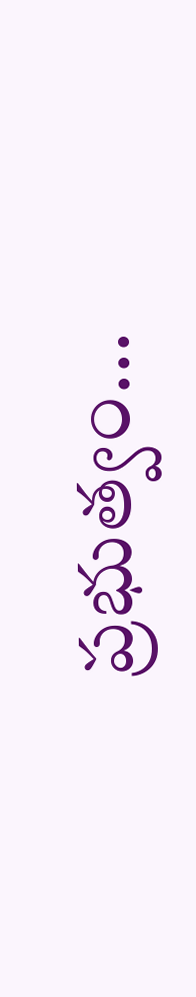ప్రభుత్వం...